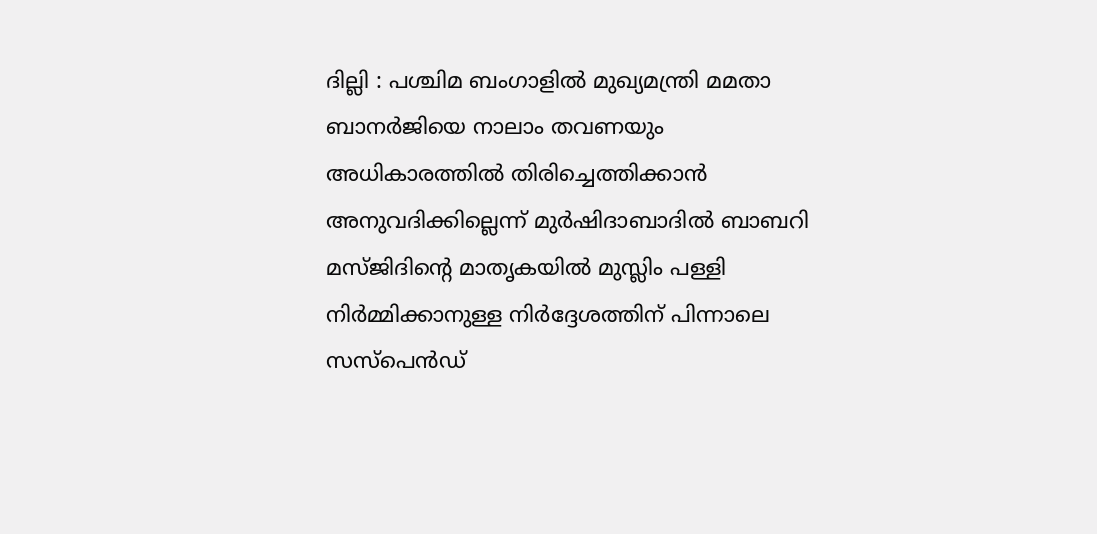ദില്ലി : പശ്ചിമ ബംഗാളിൽ മുഖ്യമന്ത്രി മമതാ ബാനർജിയെ നാലാം തവണയും അധികാരത്തിൽ തിരിച്ചെത്തിക്കാൻ അനുവദിക്കില്ലെന്ന് മുർഷിദാബാദിൽ ബാബറി മസ്ജിദിന്റെ മാതൃകയിൽ മുസ്ലിം പള്ളി നിർമ്മിക്കാനുള്ള നിർദ്ദേശത്തിന് പിന്നാലെ സസ്പെൻഡ്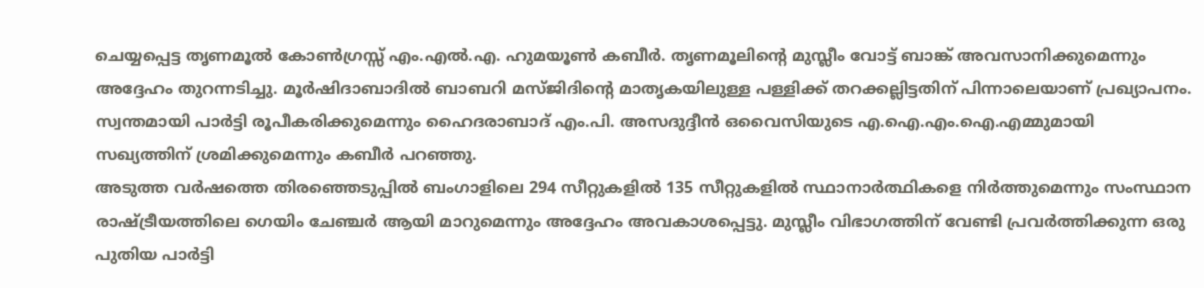ചെയ്യപ്പെട്ട തൃണമൂൽ കോൺഗ്രസ്സ് എം.എൽ.എ. ഹുമയൂൺ കബീർ. തൃണമൂലിന്റെ മുസ്ലീം വോട്ട് ബാങ്ക് അവസാനിക്കുമെന്നും അദ്ദേഹം തുറന്നടിച്ചു. മൂർഷിദാബാദിൽ ബാബറി മസ്ജിദിന്റെ മാതൃകയിലുള്ള പള്ളിക്ക് തറക്കല്ലിട്ടതിന് പിന്നാലെയാണ് പ്രഖ്യാപനം. സ്വന്തമായി പാർട്ടി രൂപീകരിക്കുമെന്നും ഹൈദരാബാദ് എം.പി. അസദുദ്ദീൻ ഒവൈസിയുടെ എ.ഐ.എം.ഐ.എമ്മുമായി സഖ്യത്തിന് ശ്രമിക്കുമെന്നും കബീർ പറഞ്ഞു.
അടുത്ത വർഷത്തെ തിരഞ്ഞെടുപ്പിൽ ബംഗാളിലെ 294 സീറ്റുകളിൽ 135 സീറ്റുകളിൽ സ്ഥാനാർത്ഥികളെ നിർത്തുമെന്നും സംസ്ഥാന രാഷ്ട്രീയത്തിലെ ഗെയിം ചേഞ്ചർ ആയി മാറുമെന്നും അദ്ദേഹം അവകാശപ്പെട്ടു. മുസ്ലീം വിഭാഗത്തിന് വേണ്ടി പ്രവർത്തിക്കുന്ന ഒരു പുതിയ പാർട്ടി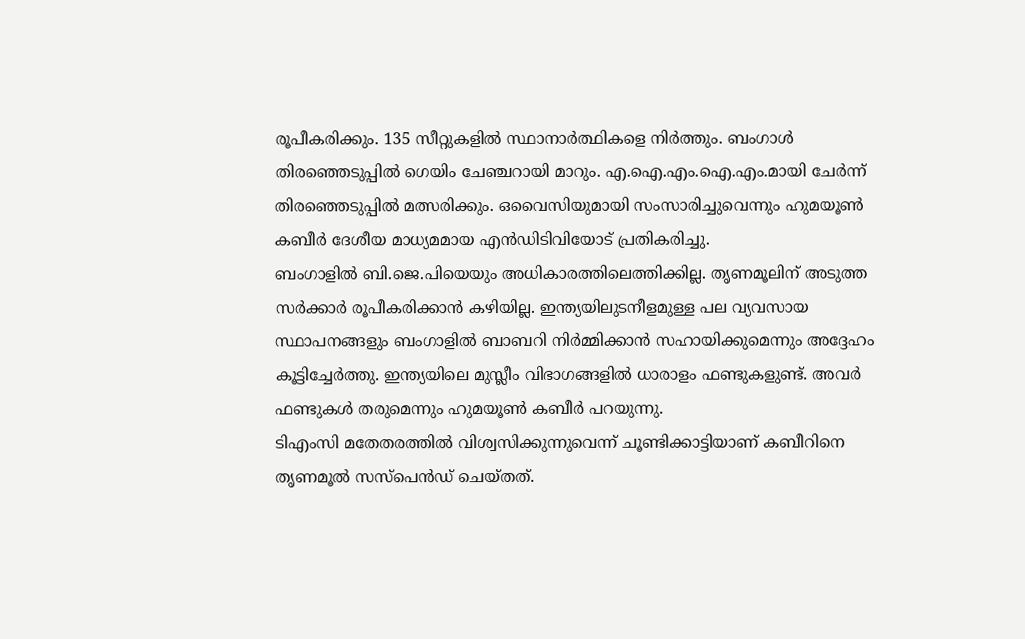രൂപീകരിക്കും. 135 സീറ്റുകളിൽ സ്ഥാനാർത്ഥികളെ നിർത്തും. ബംഗാൾ തിരഞ്ഞെടുപ്പിൽ ഗെയിം ചേഞ്ചറായി മാറും. എ.ഐ.എം.ഐ.എം.മായി ചേർന്ന് തിരഞ്ഞെടുപ്പിൽ മത്സരിക്കും. ഒവൈസിയുമായി സംസാരിച്ചുവെന്നും ഹുമയൂൺ കബീർ ദേശീയ മാധ്യമമായ എൻഡിടിവിയോട് പ്രതികരിച്ചു.
ബംഗാളിൽ ബി.ജെ.പിയെയും അധികാരത്തിലെത്തിക്കില്ല. തൃണമൂലിന് അടുത്ത സർക്കാർ രൂപീകരിക്കാൻ കഴിയില്ല. ഇന്ത്യയിലുടനീളമുള്ള പല വ്യവസായ സ്ഥാപനങ്ങളും ബംഗാളിൽ ബാബറി നിർമ്മിക്കാൻ സഹായിക്കുമെന്നും അദ്ദേഹം കൂട്ടിച്ചേർത്തു. ഇന്ത്യയിലെ മുസ്ലീം വിഭാഗങ്ങളിൽ ധാരാളം ഫണ്ടുകളുണ്ട്. അവർ ഫണ്ടുകൾ തരുമെന്നും ഹുമയൂൺ കബീർ പറയുന്നു.
ടിഎംസി മതേതരത്തിൽ വിശ്വസിക്കുന്നുവെന്ന് ചൂണ്ടിക്കാട്ടിയാണ് കബീറിനെ തൃണമൂൽ സസ്പെൻഡ് ചെയ്തത്.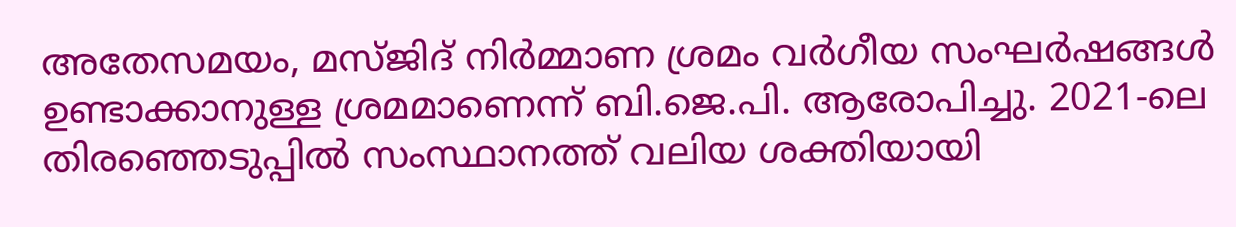അതേസമയം, മസ്ജിദ് നിർമ്മാണ ശ്രമം വർഗീയ സംഘർഷങ്ങൾ ഉണ്ടാക്കാനുള്ള ശ്രമമാണെന്ന് ബി.ജെ.പി. ആരോപിച്ചു. 2021-ലെ തിരഞ്ഞെടുപ്പിൽ സംസ്ഥാനത്ത് വലിയ ശക്തിയായി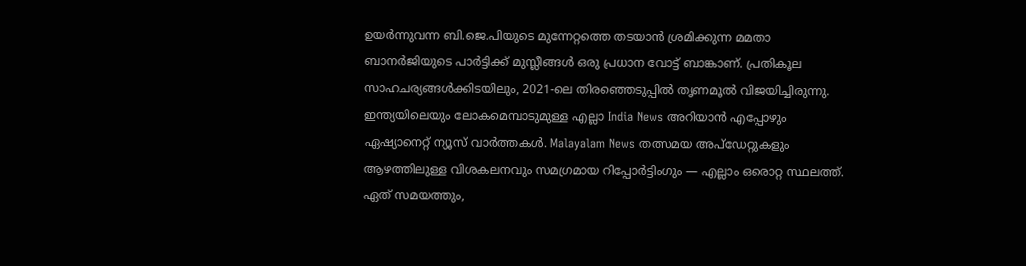ഉയർന്നുവന്ന ബി.ജെ.പിയുടെ മുന്നേറ്റത്തെ തടയാൻ ശ്രമിക്കുന്ന മമതാ ബാനർജിയുടെ പാർട്ടിക്ക് മുസ്ലീങ്ങൾ ഒരു പ്രധാന വോട്ട് ബാങ്കാണ്. പ്രതികൂല സാഹചര്യങ്ങൾക്കിടയിലും, 2021-ലെ തിരഞ്ഞെടുപ്പിൽ തൃണമൂൽ വിജയിച്ചിരുന്നു.
ഇന്ത്യയിലെയും ലോകമെമ്പാടുമുള്ള എല്ലാ India News അറിയാൻ എപ്പോഴും ഏഷ്യാനെറ്റ് ന്യൂസ് വാർത്തകൾ. Malayalam News തത്സമയ അപ്ഡേറ്റുകളും ആഴത്തിലുള്ള വിശകലനവും സമഗ്രമായ റിപ്പോർട്ടിംഗും — എല്ലാം ഒരൊറ്റ സ്ഥലത്ത്. ഏത് സമയത്തും,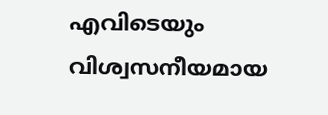എവിടെയും വിശ്വസനീയമായ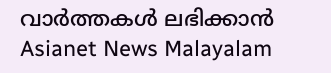വാർത്തകൾ ലഭിക്കാൻ Asianet News Malayalam